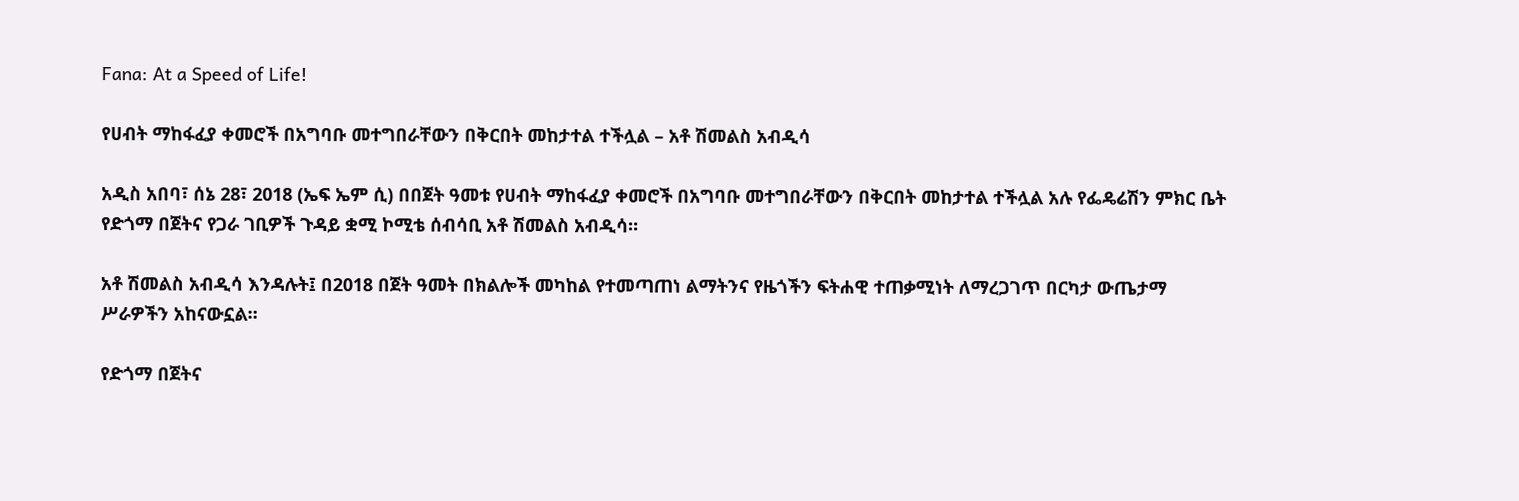Fana: At a Speed of Life!

የሀብት ማከፋፈያ ቀመሮች በአግባቡ መተግበራቸውን በቅርበት መከታተል ተችሏል – አቶ ሽመልስ አብዲሳ

አዲስ አበባ፣ ሰኔ 28፣ 2018 (ኤፍ ኤም ሲ) በበጀት ዓመቱ የሀብት ማከፋፈያ ቀመሮች በአግባቡ መተግበራቸውን በቅርበት መከታተል ተችሏል አሉ የፌዴሬሽን ምክር ቤት የድጎማ በጀትና የጋራ ገቢዎች ጉዳይ ቋሚ ኮሚቴ ሰብሳቢ አቶ ሽመልስ አብዲሳ።

አቶ ሽመልስ አብዲሳ እንዳሉት፤ በ2018 በጀት ዓመት በክልሎች መካከል የተመጣጠነ ልማትንና የዜጎችን ፍትሐዊ ተጠቃሚነት ለማረጋገጥ በርካታ ውጤታማ ሥራዎችን አከናውኗል።

የድጎማ በጀትና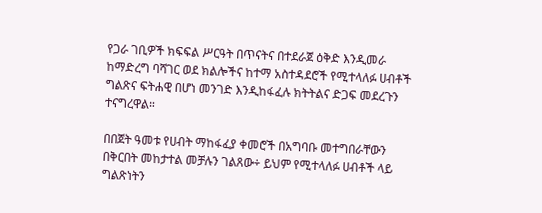የጋራ ገቢዎች ክፍፍል ሥርዓት በጥናትና በተደራጀ ዕቅድ እንዲመራ ከማድረግ ባሻገር ወደ ክልሎችና ከተማ አስተዳደሮች የሚተላለፉ ሀብቶች ግልጽና ፍትሐዊ በሆነ መንገድ እንዲከፋፈሉ ክትትልና ድጋፍ መደረጉን ተናግረዋል።

በበጀት ዓመቱ የሀብት ማከፋፈያ ቀመሮች በአግባቡ መተግበራቸውን በቅርበት መከታተል መቻሉን ገልጸው÷ ይህም የሚተላለፉ ሀብቶች ላይ ግልጽነትን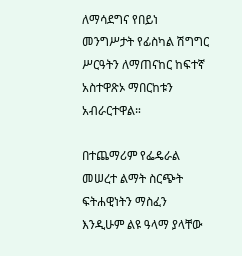ለማሳደግና የበይነ መንግሥታት የፊስካል ሽግግር ሥርዓትን ለማጠናከር ከፍተኛ አስተዋጽኦ ማበርከቱን አብራርተዋል።

በተጨማሪም የፌዴራል መሠረተ ልማት ስርጭት ፍትሐዊነትን ማስፈን እንዲሁም ልዩ ዓላማ ያላቸው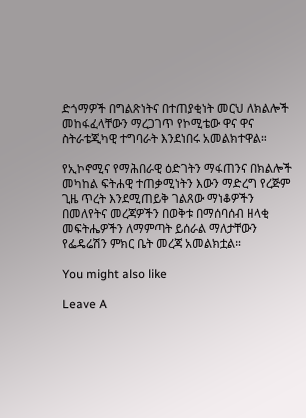ድጎማዎች በግልጽነትና በተጠያቂነት መርህ ለክልሎች መከፋፈላቸውን ማረጋገጥ የኮሚቴው ዋና ዋና ስትራቴጂካዊ ተግባራት እንደነበሩ አመልክተዋል።

የኢኮኖሚና የማሕበራዊ ዕድገትን ማፋጠንና በክልሎች መካከል ፍትሐዊ ተጠቃሚነትን እውን ማድረግ የረጅም ጊዜ ጥረት እንደሚጠይቅ ገልጸው ማነቆዎችን በመለየትና መረጃዎችን በወቅቱ በማሰባሰብ ዘላቂ መፍትሔዎችን ለማምጣት ይሰራል ማለታቸውን የፌዴሬሽን ምክር ቤት መረጃ አመልክቷል።

You might also like

Leave A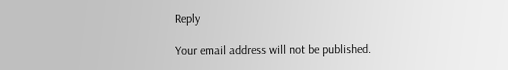Reply

Your email address will not be published.